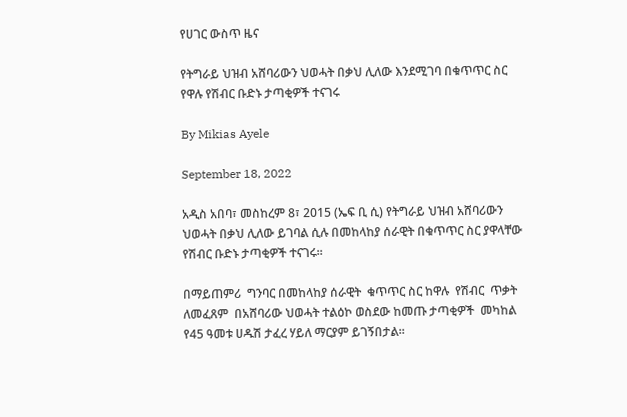የሀገር ውስጥ ዜና

የትግራይ ህዝብ አሸባሪውን ህወሓት በቃህ ሊለው እንደሚገባ በቁጥጥር ስር የዋሉ የሽብር ቡድኑ ታጣቂዎች ተናገሩ

By Mikias Ayele

September 18, 2022

አዲስ አበባ፣ መስከረም 8፣ 2015 (ኤፍ ቢ ሲ) የትግራይ ህዝብ አሸባሪውን ህወሓት በቃህ ሊለው ይገባል ሲሉ በመከላከያ ሰራዊት በቁጥጥር ስር ያዋላቸው የሽብር ቡድኑ ታጣቂዎች ተናገሩ፡፡

በማይጠምሪ  ግንባር በመከላከያ ሰራዊት  ቁጥጥር ስር ከዋሉ  የሽብር  ጥቃት ለመፈጸም  በአሸባሪው ህወሓት ተልዕኮ ወስደው ከመጡ ታጣቂዎች  መካከል የ45 ዓመቱ ሀዱሽ ታፈረ ሃይለ ማርያም ይገኝበታል።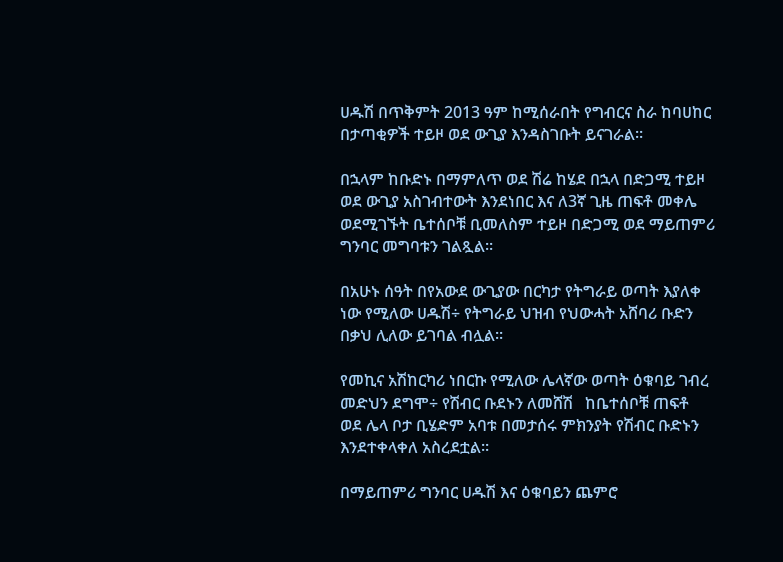ሀዱሽ በጥቅምት 2013 ዓም ከሚሰራበት የግብርና ስራ ከባሀከር በታጣቂዎች ተይዞ ወደ ውጊያ እንዳስገቡት ይናገራል።

በኋላም ከቡድኑ በማምለጥ ወደ ሽሬ ከሄደ በኋላ በድጋሚ ተይዞ ወደ ውጊያ አስገብተውት እንደነበር እና ለ3ኛ ጊዜ ጠፍቶ መቀሌ ወደሚገኙት ቤተሰቦቹ ቢመለስም ተይዞ በድጋሚ ወደ ማይጠምሪ ግንባር መግባቱን ገልጿል።

በአሁኑ ሰዓት በየአውደ ውጊያው በርካታ የትግራይ ወጣት እያለቀ ነው የሚለው ሀዱሽ÷ የትግራይ ህዝብ የህውሓት አሸባሪ ቡድን  በቃህ ሊለው ይገባል ብሏል፡፡

የመኪና አሽከርካሪ ነበርኩ የሚለው ሌላኛው ወጣት ዕቁባይ ገብረ መድህን ደግሞ÷ የሽብር ቡደኑን ለመሸሽ   ከቤተሰቦቹ ጠፍቶ  ወደ ሌላ ቦታ ቢሄድም አባቱ በመታሰሩ ምክንያት የሽብር ቡድኑን እንደተቀላቀለ አስረደቷል፡፡

በማይጠምሪ ግንባር ሀዱሽ እና ዕቁባይን ጨምሮ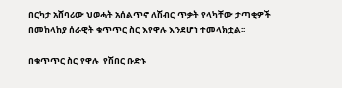በርካታ አሸባሪው ህወሓት አሰልጥኖ ለሽብር ጥቃት የላካቸው ታጣቂዎች  በመከላከያ ሰራዊት ቁጥጥር ስር እየዋሉ እንደሆነ ተመላክቷል፡፡

በቁጥጥር ስር የዋሉ  የሽበር ቡድኑ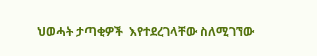ህወሓት ታጣቂዎች  እየተደረገላቸው ስለሚገኘው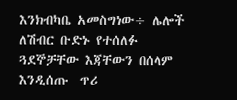እንክብካቤ አመስግነው÷ ሌሎች ለሽብር ቡድኑ የተሰለፉ  ጓደኞቻቸው እጃቸውን በሰላም እንዲሰጡ  ጥሪ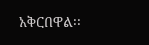አቅርበዋል፡፡